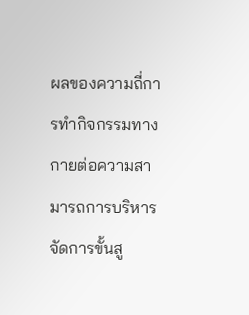ผลของความถี่การทำกิจกรรมทางกายต่อความสามารถการบริหารจัดการขั้นสู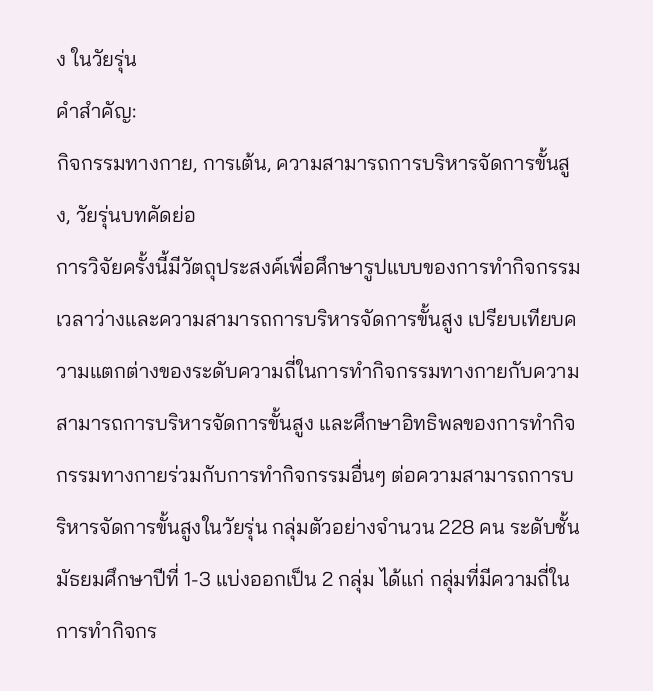ง ในวัยรุ่น
คำสำคัญ:
กิจกรรมทางกาย, การเต้น, ความสามารถการบริหารจัดการขั้นสูง, วัยรุ่นบทคัดย่อ
การวิจัยครั้งนี้มีวัตถุประสงค์เพื่อศึกษารูปแบบของการทำกิจกรรมเวลาว่างและความสามารถการบริหารจัดการขั้นสูง เปรียบเทียบความแตกต่างของระดับความถี่ในการทำกิจกรรมทางกายกับความสามารถการบริหารจัดการขั้นสูง และศึกษาอิทธิพลของการทำกิจกรรมทางกายร่วมกับการทำกิจกรรมอื่นๆ ต่อความสามารถการบริหารจัดการขั้นสูงในวัยรุ่น กลุ่มตัวอย่างจำนวน 228 คน ระดับชั้นมัธยมศึกษาปีที่ 1-3 แบ่งออกเป็น 2 กลุ่ม ได้แก่ กลุ่มที่มีความถี่ในการทำกิจกร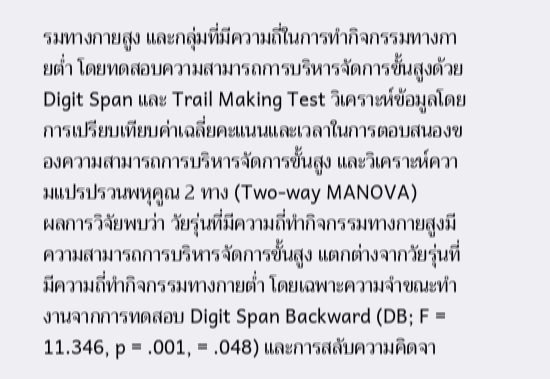รมทางกายสูง และกลุ่มที่มีความถี่ในการทำกิจกรรมทางกายต่ำ โดยทดสอบความสามารถการบริหารจัดการขั้นสูงด้วย Digit Span และ Trail Making Test วิเคราะห์ข้อมูลโดยการเปรียบเทียบค่าเฉลี่ยคะแนนและเวลาในการตอบสนองของความสามารถการบริหารจัดการขั้นสูง และวิเคราะห์ความแปรปรวนพหุคูณ 2 ทาง (Two-way MANOVA)
ผลการวิจัยพบว่า วัยรุ่นที่มีความถี่ทำกิจกรรมทางกายสูงมีความสามารถการบริหารจัดการขั้นสูง แตกต่างจากวัยรุ่นที่มีความถี่ทำกิจกรรมทางกายต่ำ โดยเฉพาะความจำขณะทำงานจากการทดสอบ Digit Span Backward (DB; F = 11.346, p = .001, = .048) และการสลับความคิดจา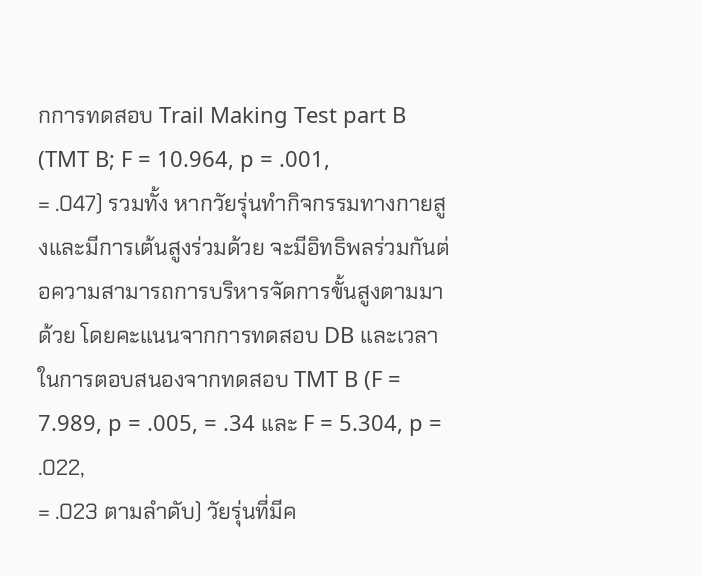กการทดสอบ Trail Making Test part B (TMT B; F = 10.964, p = .001,
= .047) รวมทั้ง หากวัยรุ่นทำกิจกรรมทางกายสูงและมีการเต้นสูงร่วมด้วย จะมีอิทธิพลร่วมกันต่อความสามารถการบริหารจัดการขั้นสูงตามมาด้วย โดยคะแนนจากการทดสอบ DB และเวลาในการตอบสนองจากทดสอบ TMT B (F = 7.989, p = .005, = .34 และ F = 5.304, p = .022,
= .023 ตามลำดับ) วัยรุ่นที่มีค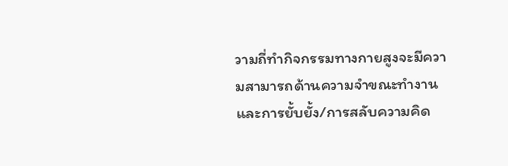วามถี่ทำกิจกรรมทางกายสูงจะมีความสามารถด้านความจำขณะทำงาน และการยั้บยั้ง/การสลับความคิด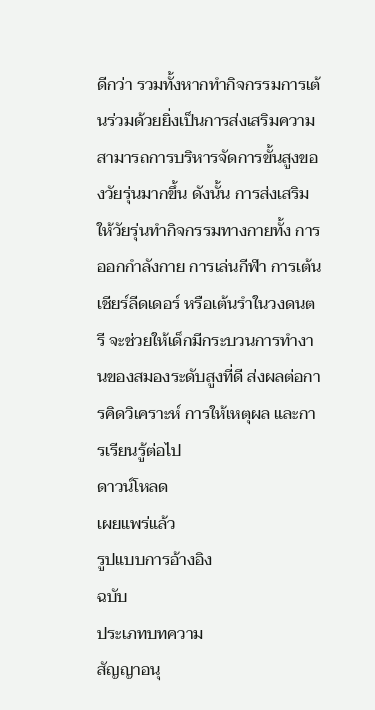ดีกว่า รวมทั้งหากทำกิจกรรมการเต้นร่วมด้วยยิ่งเป็นการส่งเสริมความสามารถการบริหารจัดการขั้นสูงของวัยรุ่นมากขึ้น ดังนั้น การส่งเสริมให้วัยรุ่นทำกิจกรรมทางกายทั้ง การออกกำลังกาย การเล่นกีฬา การเต้นเชียร์ลีดเดอร์ หรือเต้นรำในวงดนตรี จะช่วยให้เด็กมีกระบวนการทำงานของสมองระดับสูงที่ดี ส่งผลต่อการคิดวิเคราะห์ การให้เหตุผล และการเรียนรู้ต่อไป
ดาวน์โหลด
เผยแพร่แล้ว
รูปแบบการอ้างอิง
ฉบับ
ประเภทบทความ
สัญญาอนุ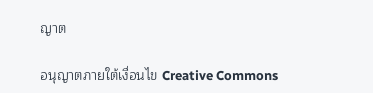ญาต

อนุญาตภายใต้เงื่อนไข Creative Commons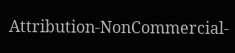Attribution-NonCommercial-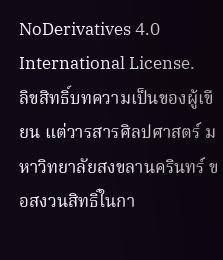NoDerivatives 4.0 International License.
ลิขสิทธิ์บทความเป็นของผู้เขียน แต่วารสารศิลปศาสตร์ มหาวิทยาลัยสงขลานครินทร์ ขอสงวนสิทธิ์ในกา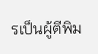รเป็นผู้ตีพิม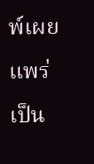พ์เผยแพร่เป็น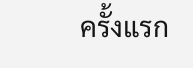ครั้งแรก